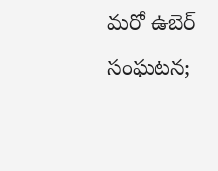మరో ఉబెర్ సంఘటన;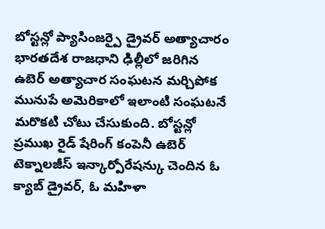బోస్టన్లో ప్యాసింజర్పై డ్రైవర్ అత్యాచారం
భారతదేశ రాజధాని ఢిల్లీలో జరిగిన ఉబెర్ అత్యాచార సంఘటన మర్చిపోక మునుపే అమెరికాలో ఇలాంటి సంఘటనే మరొకటి చోటు చేసుకుంది. బోస్టన్లో ప్రముఖ రైడ్ షేరింగ్ కంపెనీ ఉబెర్ టెక్నాలజీస్ ఇన్కార్పోరేషన్కు చెందిన ఓ క్యాబ్ డ్రైవర్, ఓ మహిళా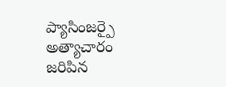ప్యాసింజర్పై అత్యాచారం జరిపిన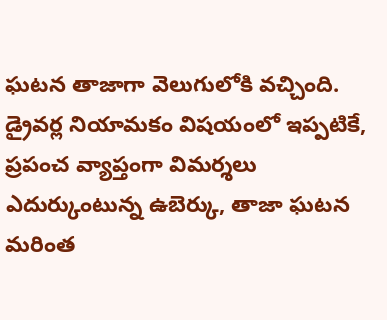ఘటన తాజాగా వెలుగులోకి వచ్చింది.
డ్రైవర్ల నియామకం విషయంలో ఇప్పటికే, ప్రపంచ వ్యాప్తంగా విమర్శలు ఎదుర్కుంటున్న ఉబెర్కు, తాజా ఘటన మరింత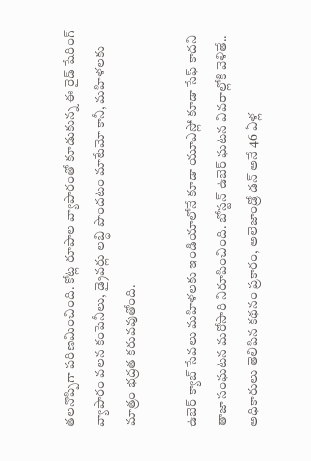తలనొప్పిగా పరిణమించింది. కోట్ల రూపాల వ్యాపారంతో కూడుకున్న ఈ రైడ్ షేరింగ్ వ్యాపారం వలన కంపెనీలు, డ్రైవర్లు లబ్ధి పొందటం మాటేమో కానీ, మహిళలకు మాత్రం భద్రత కరువవుతోంది.

ఉబెర్ క్యాబ్ సేవలు మహిళలకు ఇండియాలోనే కూడా యూఎస్లో కూడా సేఫ్ కాదని తాజా సంఘటన మరోసారి నిరూపించింది. బోస్టన్ ఉబెర్ ఘటన వివరాల్లోకి వెళితే.. అధికారులు తెలిపిన కథనం ప్రకారం, అలెజాండ్రో డన్ అనే 46 ఏళ్ల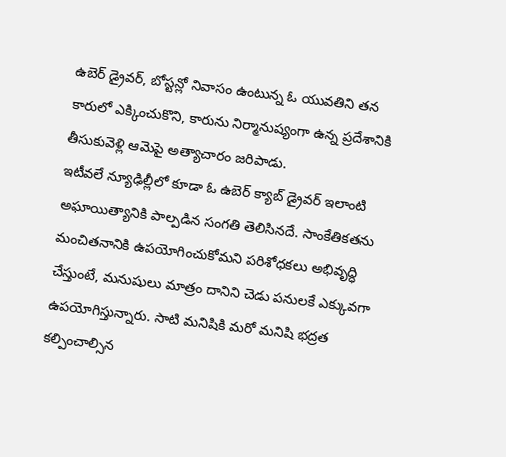ఉబెర్ డ్రైవర్, బోస్టన్లో నివాసం ఉంటున్న ఓ యువతిని తన కారులో ఎక్కించుకొని, కారును నిర్మానుష్యంగా ఉన్న ప్రదేశానికి తీసుకువెళ్లి ఆమెపై అత్యాచారం జరిపాడు.
ఇటీవలే న్యూఢిల్లీలో కూడా ఓ ఉబెర్ క్యాబ్ డ్రైవర్ ఇలాంటి అఘాయిత్యానికి పాల్పడిన సంగతి తెలిసినదే. సాంకేతికతను మంచితనానికి ఉపయోగించుకోమని పరిశోధకలు అభివృద్ధి చేస్తుంటే, మనుషులు మాత్రం దానిని చెడు పనులకే ఎక్కువగా ఉపయోగిస్తున్నారు. సాటి మనిషికి మరో మనిషి భద్రత కల్పించాల్సిన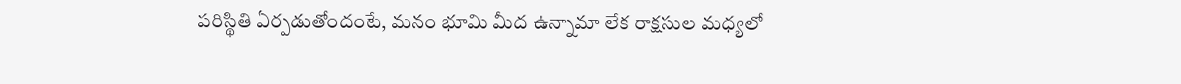పరిస్థితి ఏర్పడుతోందంటే, మనం భూమి మీద ఉన్నామా లేక రాక్షసుల మధ్యలో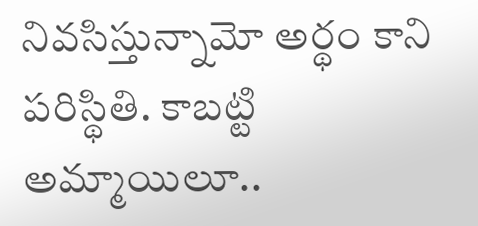నివసిస్తున్నామో అర్థం కాని పరిస్థితి. కాబట్టి అమ్మాయిలూ..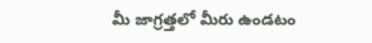మీ జాగ్రత్తలో మీరు ఉండటం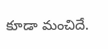కూడా మంచిదే.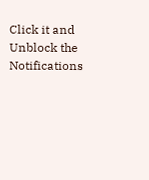Click it and Unblock the Notifications